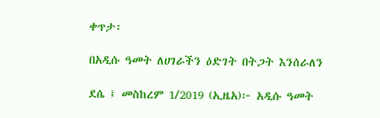ቀጥታ፡

በአዲሱ ዓመት ለሀገራችን ዕድገት በትጋት እንሰራለን

ደሴ ፤ መስከረም 1/2019 (ኢዜአ)፦ አዲሱ ዓመት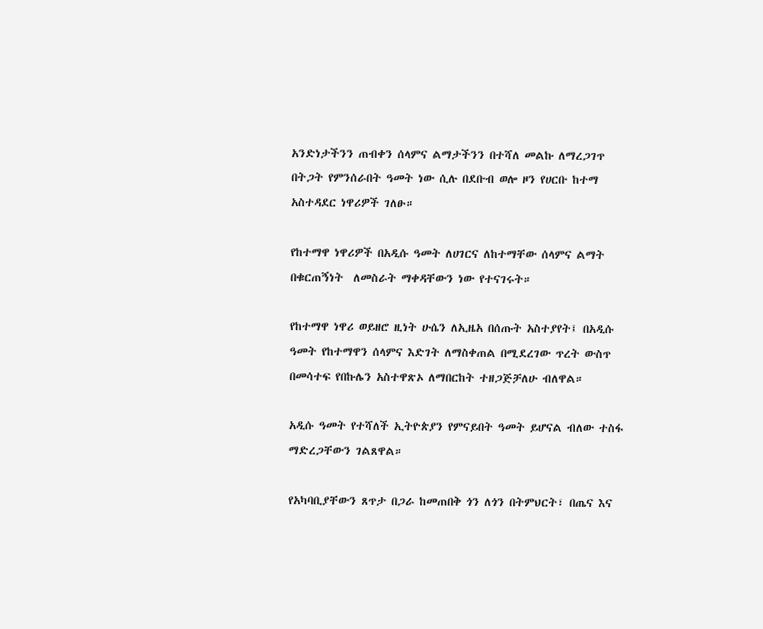አንድነታችንን ጠብቀን ሰላምና ልማታችንን በተሻለ መልኩ ለማረጋገጥ  በትጋት የምንሰራበት ዓመት ነው ሲሉ በደቡብ ወሎ ዞን የሀርቡ ከተማ አስተዳደር ነዋሪዎች ገለፁ።

የከተማዋ ነዋሪዎች በአዲሱ ዓመት ለሀገርና ለከተማቸው ሰላምና ልማት በቁርጠኝነት  ለመስራት ማቀዳቸውን ነው የተናገሩት።

የከተማዋ ነዋሪ ወይዘሮ ዚነት ሁሴን ለኢዜአ በሰጡት አስተያየት፤ በአዲሱ ዓመት የከተማዋን ሰላምና እድገት ለማስቀጠል በሚደረገው ጥረት ውስጥ በመሳተፍ የበኩሌን አስተዋጽኦ ለማበርከት ተዘጋጅቻለሁ ብለዋል።

አዲሱ ዓመት የተሻለች ኢትዮጵያን የምናይበት ዓመት ይሆናል ብለው ተስፋ ማድረጋቸውን ገልጸዋል።

የአካባቢያቸውን ጸጥታ በጋራ ከመጠበቅ ጎን ለጎን በትምህርት፣ በጤና እና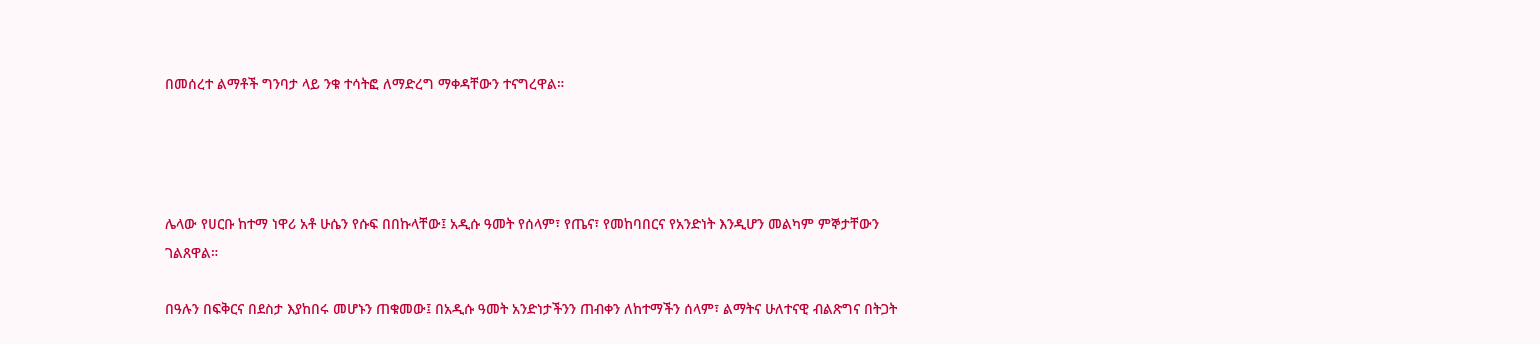በመሰረተ ልማቶች ግንባታ ላይ ንቁ ተሳትፎ ለማድረግ ማቀዳቸውን ተናግረዋል።




ሌላው የሀርቡ ከተማ ነዋሪ አቶ ሁሴን የሱፍ በበኩላቸው፤ አዲሱ ዓመት የሰላም፣ የጤና፣ የመከባበርና የአንድነት እንዲሆን መልካም ምኞታቸውን ገልጸዋል።

በዓሉን በፍቅርና በደስታ እያከበሩ መሆኑን ጠቁመው፤ በአዲሱ ዓመት አንድነታችንን ጠብቀን ለከተማችን ሰላም፣ ልማትና ሁለተናዊ ብልጽግና በትጋት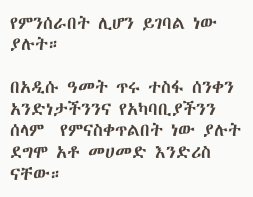የምንሰራበት ሊሆን ይገባል ነው ያሉት።

በአዲሱ ዓመት ጥሩ ተስፋ ሰንቀን አንድነታችንንና የአካባቢያችንን ሰላም  የምናስቀጥልበት ነው ያሉት ደግሞ አቶ መሀመድ እንድሪስ ናቸው።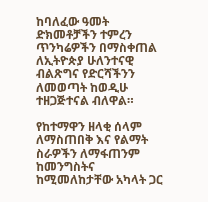ከባለፈው ዓመት ድክመቶቻችን ተምረን ጥንካሬዎችን በማስቀጠል ለኢትዮጵያ ሁለንተናዊ ብልጽግና የድርሻችንን ለመወጣት ከወዲሁ ተዘጋጅተናል ብለዋል።

የከተማዋን ዘላቂ ሰላም ለማስጠበቅ እና የልማት ስራዎችን ለማፋጠንም ከመንግስትና ከሚመለከታቸው አካላት ጋር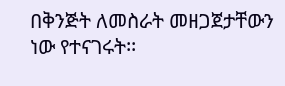በቅንጅት ለመስራት መዘጋጀታቸውን ነው የተናገሩት፡፡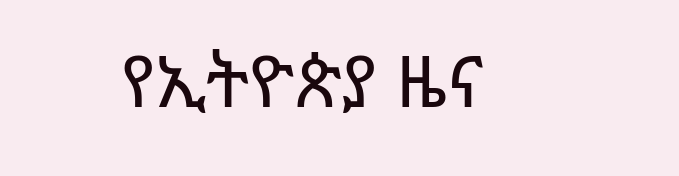የኢትዮጵያ ዜና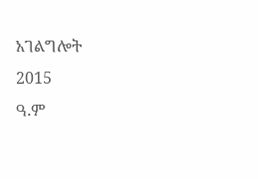አገልግሎት
2015
ዓ.ም